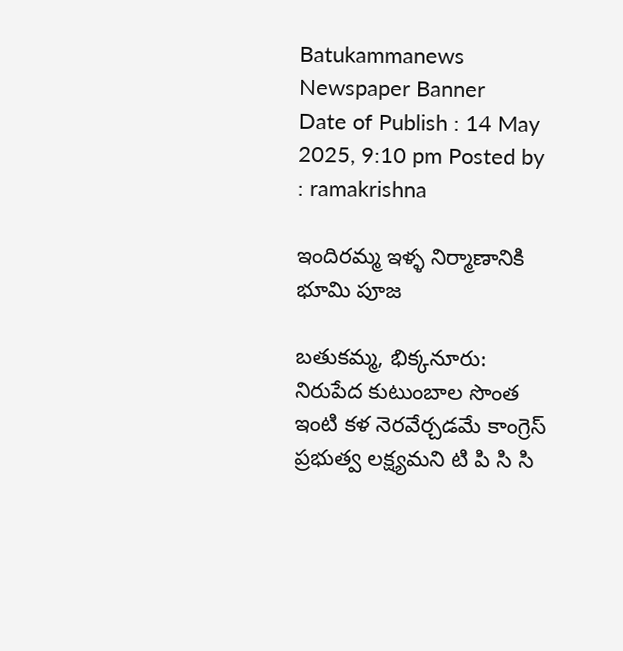Batukammanews
Newspaper Banner
Date of Publish : 14 May 2025, 9:10 pm Posted by : ramakrishna

ఇందిరమ్మ ఇళ్ళ నిర్మాణానికి భూమి పూజ

బతుకమ్మ, భిక్కనూరు: నిరుపేద కుటుంబాల సొంత ఇంటి కళ నెరవేర్చడమే కాంగ్రెస్ ప్రభుత్వ లక్ష్యమని టి పి సి సి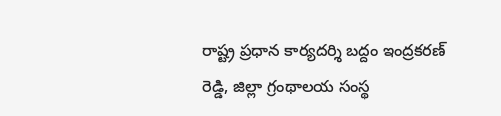రాష్ట్ర ప్రధాన కార్యదర్శి బద్దం ఇంద్రకరణ్ రెడ్డి, జిల్లా గ్రంథాలయ సంస్థ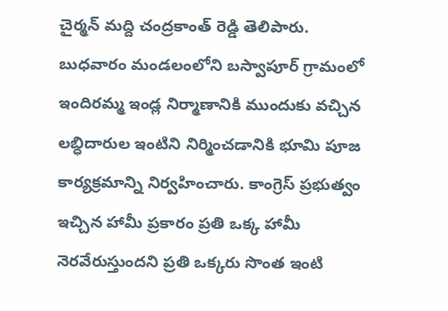చైర్మన్ మద్ది చంద్రకాంత్ రెడ్డి తెలిపారు. బుధవారం మండలంలోని బస్వాపూర్ గ్రామంలో ఇందిరమ్మ ఇండ్ల నిర్మాణానికి ముందుకు వచ్చిన లబ్ధిదారుల ఇంటిని నిర్మించడానికి భూమి పూజ కార్యక్రమాన్ని నిర్వహించారు. కాంగ్రెస్ ప్రభుత్వం ఇచ్చిన హామీ ప్రకారం ప్రతి ఒక్క హామీ నెరవేరుస్తుందని ప్రతి ఒక్కరు సొంత ఇంటి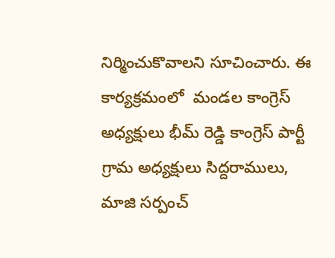నిర్మించుకొవాలని సూచించారు. ఈ కార్యక్రమంలో  మండల కాంగ్రెస్ అధ్యక్షులు భీమ్ రెడ్డి కాంగ్రెస్ పార్టీ గ్రామ అధ్యక్షులు సిద్దరాములు, మాజి సర్పంచ్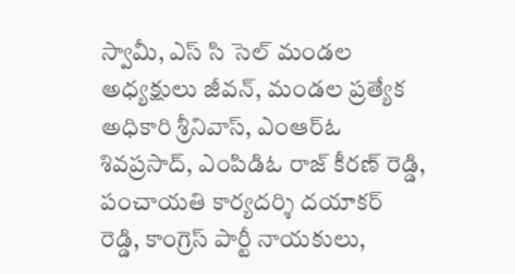స్వామీ, ఎస్ సి సెల్ మండల అధ్యక్షులు జీవన్, మండల ప్రత్యేక అధికారి శ్రీనివాస్, ఎంఆర్ఓ శివప్రసాద్, ఎంపిడిఓ రాజ్ కీరణ్ రెడ్డి, పంచాయతి కార్యదర్శి దయాకర్ రెడ్డి, కాంగ్రెస్ పార్టీ నాయకులు,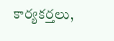కార్యకర్తలు,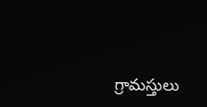గ్రామస్తులు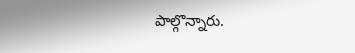పాల్గొన్నారు.